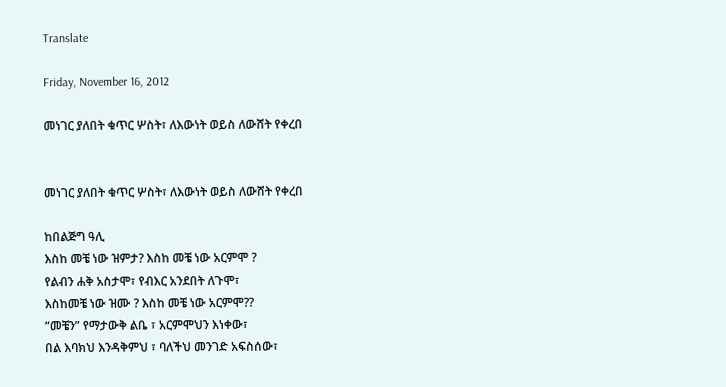Translate

Friday, November 16, 2012

መነገር ያለበት ቁጥር ሦስት፣ ለእውነት ወይስ ለውሸት የቀረበ


መነገር ያለበት ቁጥር ሦስት፣ ለእውነት ወይስ ለውሸት የቀረበ

ከበልጅግ ዓሊ
እስከ መቼ ነው ዝምታ? እስከ መቼ ነው አርምሞ ?
የልብን ሐቅ አስታሞ፣ የብእር አንደበት ለጉሞ፣
እስከመቼ ነው ዝሙ ? እስከ መቼ ነው አርምሞ??
“መቼን” የማታውቅ ልቤ ፣ አርምሞህን እነቀው፣
በል እባክህ እንዳቅምህ ፣ ባለችህ መንገድ አፍስሰው፣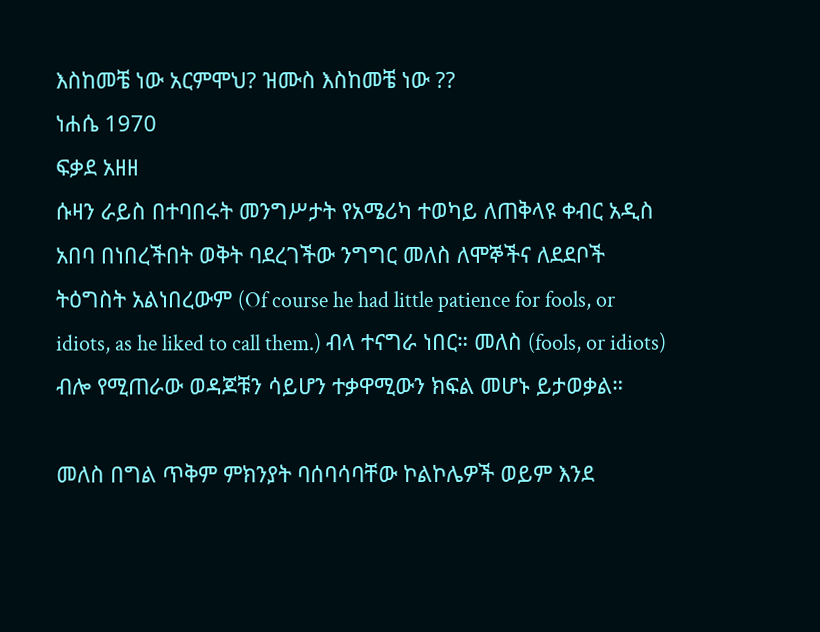እስከመቼ ነው አርምሞህ? ዝሙስ እስከመቼ ነው ??
ነሐሴ 1970
ፍቃደ አዘዘ
ሱዛን ራይስ በተባበሩት መንግሥታት የአሜሪካ ተወካይ ለጠቅላዩ ቀብር አዲስ አበባ በነበረችበት ወቅት ባደረገችው ንግግር መለስ ለሞኞችና ለደደቦች ትዕግስት አልነበረውም (Of course he had little patience for fools, or idiots, as he liked to call them.) ብላ ተናግራ ነበር። መለስ (fools, or idiots) ብሎ የሚጠራው ወዳጆቹን ሳይሆን ተቃዋሚውን ክፍል መሆኑ ይታወቃል።

መለስ በግል ጥቅም ምክንያት ባሰባሳባቸው ኮልኮሌዎች ወይም እንደ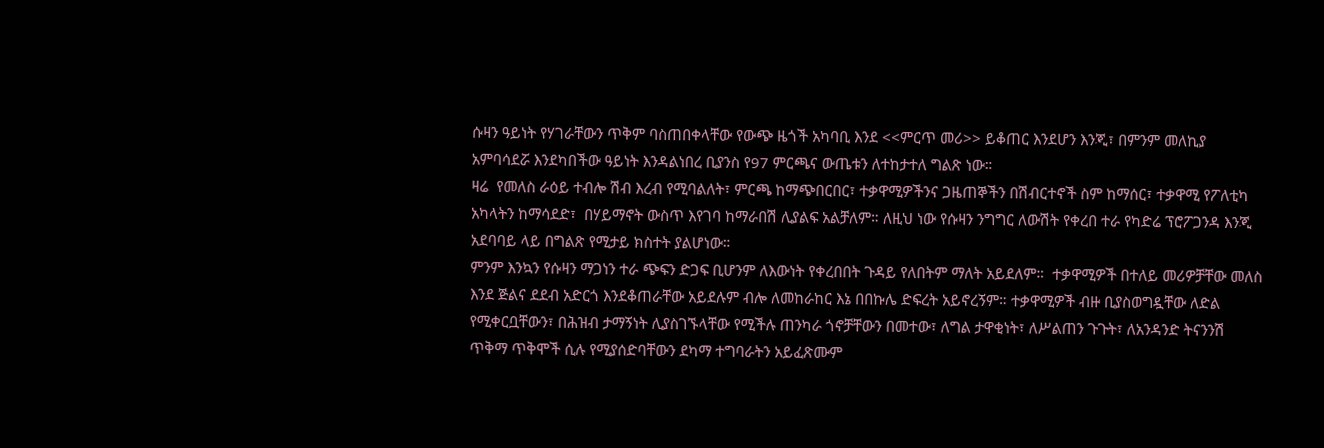ሱዛን ዓይነት የሃገራቸውን ጥቅም ባስጠበቀላቸው የውጭ ዜጎች አካባቢ እንደ <<ምርጥ መሪ>> ይቆጠር እንደሆን እንጂ፣ በምንም መለኪያ አምባሳደሯ እንደካበችው ዓይነት እንዳልነበረ ቢያንስ የ97 ምርጫና ውጤቱን ለተከታተለ ግልጽ ነው።
ዛሬ  የመለስ ራዕይ ተብሎ ሽብ እረብ የሚባልለት፣ ምርጫ ከማጭበርበር፣ ተቃዋሚዎችንና ጋዜጠኞችን በሽብርተኖች ስም ከማሰር፣ ተቃዋሚ የፖለቲካ አካላትን ከማሳደድ፣  በሃይማኖት ውስጥ እየገባ ከማራበሽ ሊያልፍ አልቻለም። ለዚህ ነው የሱዛን ንግግር ለውሽት የቀረበ ተራ የካድሬ ፕሮፖጋንዳ እንጂ አደባባይ ላይ በግልጽ የሚታይ ክስተት ያልሆነው።
ምንም እንኳን የሱዛን ማጋነን ተራ ጭፍን ድጋፍ ቢሆንም ለእውነት የቀረበበት ጉዳይ የለበትም ማለት አይደለም።  ተቃዋሚዎች በተለይ መሪዎቻቸው መለስ እንደ ጅልና ደደብ አድርጎ እንደቆጠራቸው አይደሉም ብሎ ለመከራከር እኔ በበኩሌ ድፍረት አይኖረኝም። ተቃዋሚዎች ብዙ ቢያስወግዷቸው ለድል የሚቀርቧቸውን፣ በሕዝብ ታማኝነት ሊያስገኙላቸው የሚችሉ ጠንካራ ጎኖቻቸውን በመተው፣ ለግል ታዋቂነት፣ ለሥልጠን ጉጉት፣ ለአንዳንድ ትናንንሽ ጥቅማ ጥቅሞች ሲሉ የሚያሰድባቸውን ደካማ ተግባራትን አይፈጽሙም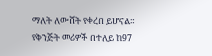ማለት ለውሸት የቀረበ ይሆናል።
የቅንጅት መሪዎች በተለይ ከ97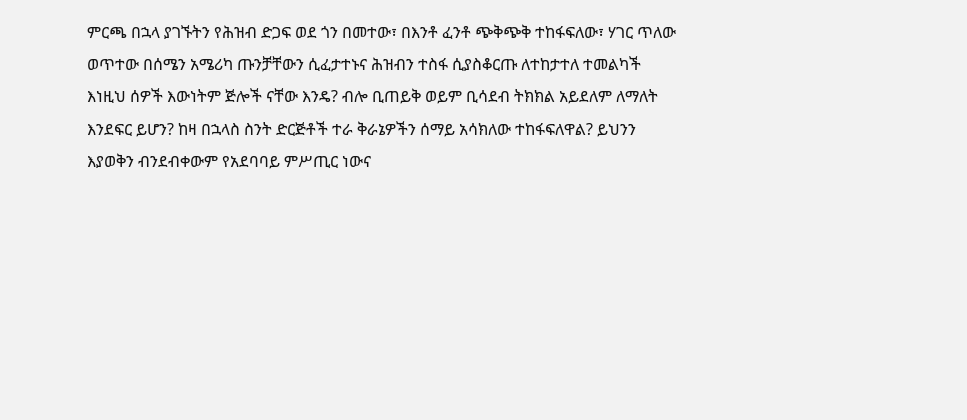ምርጫ በኋላ ያገኙትን የሕዝብ ድጋፍ ወደ ጎን በመተው፣ በእንቶ ፈንቶ ጭቅጭቅ ተከፋፍለው፣ ሃገር ጥለው ወጥተው በሰሜን አሜሪካ ጡንቻቸውን ሲፈታተኑና ሕዝብን ተስፋ ሲያስቆርጡ ለተከታተለ ተመልካች እነዚህ ሰዎች እውነትም ጅሎች ናቸው እንዴ? ብሎ ቢጠይቅ ወይም ቢሳደብ ትክክል አይደለም ለማለት እንደፍር ይሆን? ከዛ በኋላስ ስንት ድርጅቶች ተራ ቅራኔዎችን ሰማይ አሳክለው ተከፋፍለዋል? ይህንን እያወቅን ብንደብቀውም የአደባባይ ምሥጢር ነውና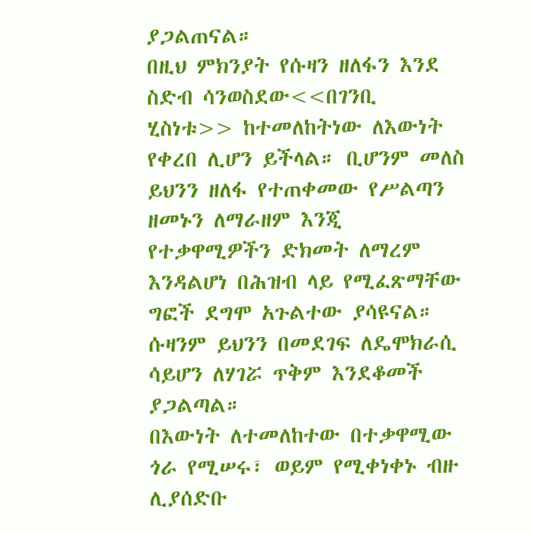ያጋልጠናል።
በዚህ ምክንያት የሱዛን ዘለፋን እንደ ስድብ ሳንወስደው<<በገንቢ ሂስነቱ>> ከተመለከትነው ለእውነት የቀረበ ሊሆን ይችላል። ቢሆንም መለስ ይህንን ዘለፋ የተጠቀመው የሥልጣን ዘመኑን ለማራዘም እንጂ የተቃዋሚዎችን ድክመት ለማረም እንዳልሆነ በሕዝብ ላይ የሚፈጽማቸው ግፎች ደግሞ አጉልተው ያሳዩናል። ሱዛንም ይህንን በመደገፍ ለዴሞክራሲ ሳይሆን ለሃገሯ ጥቅም እንደቆመች ያጋልጣል።
በእውነት ለተመለከተው በተቃዋሚው ጎራ የሚሠሩ፣ ወይም የሚቀነቀኑ ብዙ ሊያሰድቡ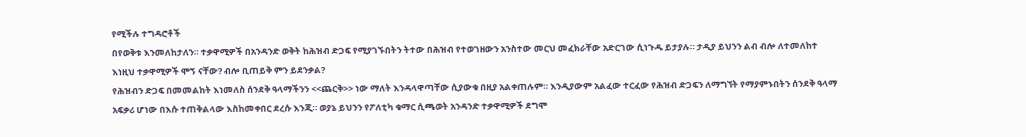የሚችሉ ተግዳሮቶች
በየወቅቱ እንመለከታለን። ተቃዋሚዎች በአንዳንድ ወቅት ከሕዝብ ድጋፍ የሚያገኙበትን ትተው በሕዝብ የተወገዘውን አንስተው መርህ መፈክራቸው አድርገው ሲነጉዱ ይታያሉ። ታዲያ ይህንን ልብ ብሎ ለተመለከተ እነዚህ ተቃዋሚዎች ሞኝ ናቸው? ብሎ ቢጠይቅ ምን ይደንቃል?
የሕዝብን ድጋፍ በመመልከት እነመለስ ሰንደቅ ዓላማችንን <<ጨርቅ>> ነው ማለት እንዳላዋጣቸው ሲያውቁ በዚያ አልቀጠሉም። እንዲያውም አልፈው ተርፈው የሕዝብ ድጋፍን ለማግኘት የማያምኑበትን ሰንደቅ ዓላማ አፍቃሪ ሆነው በእሱ ተጠቅልላው እስከመቀበር ደረሱ እንጂ። ወያኔ ይህንን የፖለቲካ ቁማር ሲጫወት አንዳንድ ተቃዋሚዎች ደግሞ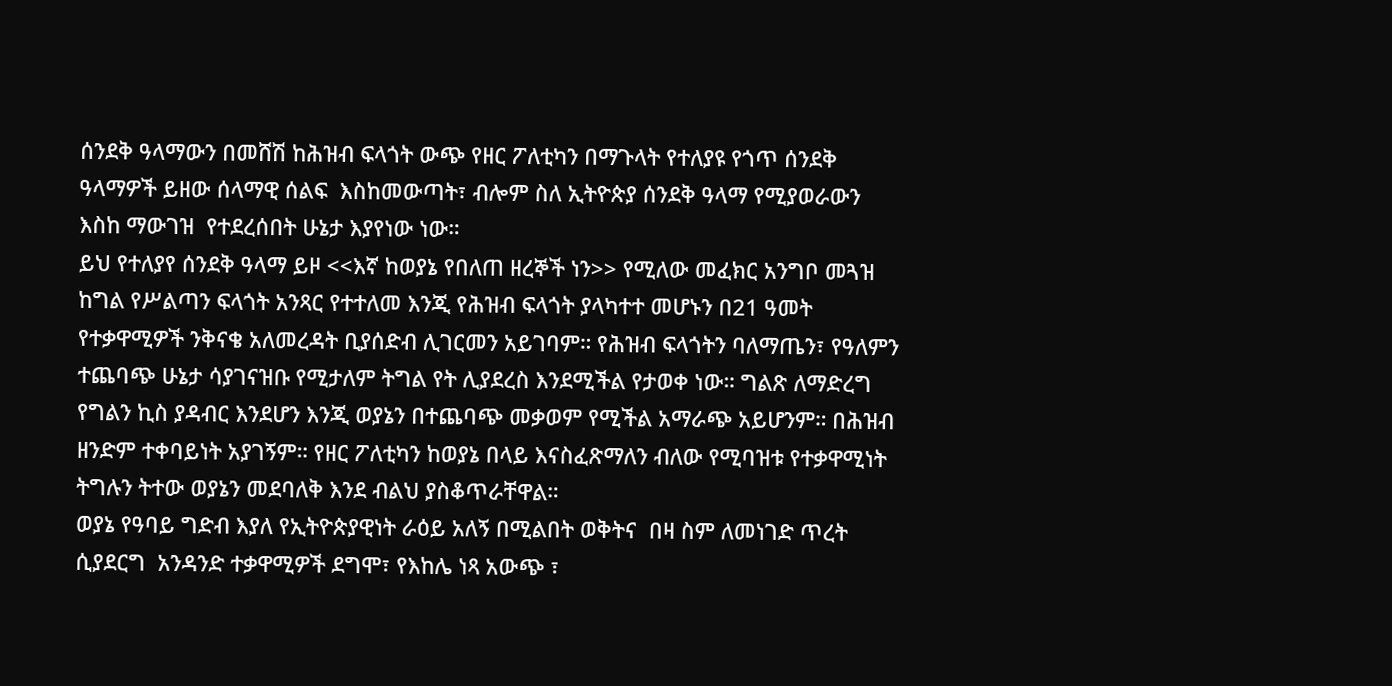ሰንደቅ ዓላማውን በመሸሽ ከሕዝብ ፍላጎት ውጭ የዘር ፖለቲካን በማጉላት የተለያዩ የጎጥ ሰንደቅ ዓላማዎች ይዘው ሰላማዊ ሰልፍ  እስከመውጣት፣ ብሎም ስለ ኢትዮጵያ ሰንደቅ ዓላማ የሚያወራውን እስከ ማውገዝ  የተደረሰበት ሁኔታ እያየነው ነው።
ይህ የተለያየ ሰንደቅ ዓላማ ይዞ <<እኛ ከወያኔ የበለጠ ዘረኞች ነን>> የሚለው መፈክር አንግቦ መጓዝ ከግል የሥልጣን ፍላጎት አንጻር የተተለመ እንጂ የሕዝብ ፍላጎት ያላካተተ መሆኑን በ21 ዓመት የተቃዋሚዎች ንቅናቄ አለመረዳት ቢያሰድብ ሊገርመን አይገባም። የሕዝብ ፍላጎትን ባለማጤን፣ የዓለምን ተጨባጭ ሁኔታ ሳያገናዝቡ የሚታለም ትግል የት ሊያደረስ እንደሚችል የታወቀ ነው። ግልጽ ለማድረግ የግልን ኪስ ያዳብር እንደሆን እንጂ ወያኔን በተጨባጭ መቃወም የሚችል አማራጭ አይሆንም። በሕዝብ ዘንድም ተቀባይነት አያገኝም። የዘር ፖለቲካን ከወያኔ በላይ እናስፈጽማለን ብለው የሚባዝቱ የተቃዋሚነት ትግሉን ትተው ወያኔን መደባለቅ እንደ ብልህ ያስቆጥራቸዋል።
ወያኔ የዓባይ ግድብ እያለ የኢትዮጵያዊነት ራዕይ አለኝ በሚልበት ወቅትና  በዛ ስም ለመነገድ ጥረት ሲያደርግ  አንዳንድ ተቃዋሚዎች ደግሞ፣ የእከሌ ነጻ አውጭ ፣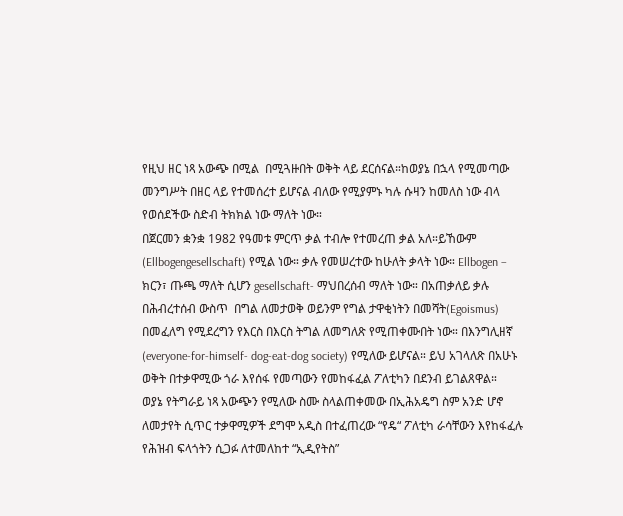የዚህ ዘር ነጻ አውጭ በሚል  በሚጓዙበት ወቅት ላይ ደርሰናል።ከወያኔ በኋላ የሚመጣው መንግሥት በዘር ላይ የተመሰረተ ይሆናል ብለው የሚያምኑ ካሉ ሱዛን ከመለስ ነው ብላ የወሰደችው ስድብ ትክክል ነው ማለት ነው።
በጀርመን ቋንቋ 1982 የዓመቱ ምርጥ ቃል ተብሎ የተመረጠ ቃል አለ።ይኸውም (Ellbogengesellschaft) የሚል ነው። ቃሉ የመሠረተው ከሁለት ቃላት ነው። Ellbogen – ክርን፣ ጡጫ ማለት ሲሆን gesellschaft- ማህበረሰብ ማለት ነው። በአጠቃለይ ቃሉ  በሕብረተሰብ ውስጥ  በግል ለመታወቅ ወይንም የግል ታዋቂነትን በመሻት(Egoismus) በመፈለግ የሚደረግን የእርስ በእርስ ትግል ለመግለጽ የሚጠቀሙበት ነው። በእንግሊዘኛ (everyone-for-himself- dog-eat-dog society) የሚለው ይሆናል። ይህ አገላለጽ በአሁኑ ወቅት በተቃዋሚው ጎራ እየሰፋ የመጣውን የመከፋፈል ፖለቲካን በደንብ ይገልጸዋል።
ወያኔ የትግራይ ነጻ አውጭን የሚለው ስሙ ስላልጠቀመው በኢሕአዴግ ስም አንድ ሆኖ ለመታየት ሲጥር ተቃዋሚዎች ደግሞ አዲስ በተፈጠረው “የዴ“ ፖለቲካ ራሳቸውን እየከፋፈሉ የሕዝብ ፍላጎትን ሲጋፉ ለተመለከተ “ኢዲየትስ”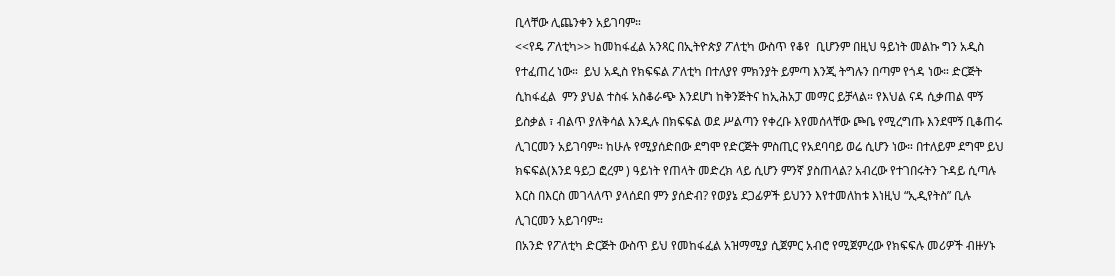ቢላቸው ሊጨንቀን አይገባም።
<<የዴ ፖለቲካ>> ከመከፋፈል አንጻር በኢትዮጵያ ፖለቲካ ውስጥ የቆየ  ቢሆንም በዚህ ዓይነት መልኩ ግን አዲስ የተፈጠረ ነው።  ይህ አዲስ የክፍፍል ፖለቲካ በተለያየ ምክንያት ይምጣ እንጂ ትግሉን በጣም የጎዳ ነው። ድርጅት ሲከፋፈል  ምን ያህል ተስፋ አስቆራጭ እንደሆነ ከቅንጅትና ከኢሕአፓ መማር ይቻላል። የእህል ናዳ ሲቃጠል ሞኝ ይስቃል ፣ ብልጥ ያለቅሳል እንዲሉ በክፍፍል ወደ ሥልጣን የቀረቡ እየመሰላቸው ጮቤ የሚረግጡ እንደሞኝ ቢቆጠሩ ሊገርመን አይገባም። ከሁሉ የሚያሰድበው ደግሞ የድርጅት ምስጢር የአደባባይ ወሬ ሲሆን ነው። በተለይም ደግሞ ይህ ክፍፍል(እንደ ዓይጋ ፎረም ) ዓይነት የጠላት መድረክ ላይ ሲሆን ምንኛ ያስጠላል? አብረው የተገበሩትን ጉዳይ ሲጣሉ እርስ በእርስ መገላለጥ ያላሰደበ ምን ያሰድብ? የወያኔ ደጋፊዎች ይህንን እየተመለከቱ እነዚህ “ኢዲየትስ” ቢሉ ሊገርመን አይገባም።
በአንድ የፖለቲካ ድርጅት ውስጥ ይህ የመከፋፈል አዝማሚያ ሲጀምር አብሮ የሚጀምረው የክፍፍሉ መሪዎች ብዙሃኑ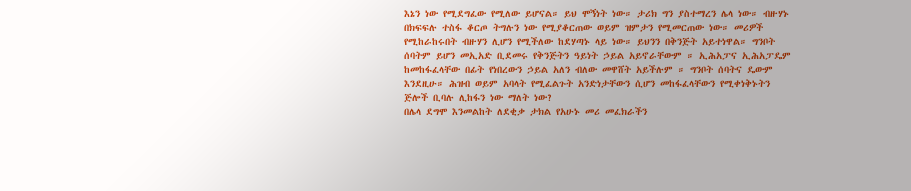እኔን ነው የሚደግፈው የሚለው ይሆናል። ይህ ሞኝነት ነው። ታሪክ ግን ያስተማረን ሌላ ነው። ብዙሃኑ በክፍፍሉ ተስፋ ቆርጦ ትግሉን ነው የሚያቆርጠው ወይም ዝምታን የሚመርጠው ነው። መሪዎች የሚከራከሩበት ብዙሃን ሊሆን የሚችለው ከደሃጣኑ ላይ ነው። ይህንን በቅንጅት አይተነዋል። ግንቦት ሰባትም ይሆን መኢአድ ቢደመሩ የቅንጅትን ዓይነት ኃይል አይኖራቸውም ። ኢሕአፓና ኢሕአፓዴም ከመከፋፈላቸው በፊት የነበረውን ኃይል አለን ብለው መዋሸት አይችሉም ። ግንቦት ሰባትና ዴውም እንደዚሁ። ሕዝብ ወይም አባላት የሚፈልጉት አንድነታቸውን ሲሆን መከፋፈላቸውን የሚቀነቅኑትን ጅሎች ቢባሉ ሊከፋን ነው ማለት ነው?
በሌላ ደግሞ እንመልከት ለደቂቃ ታክል የአሁኑ መሪ መፈክራችን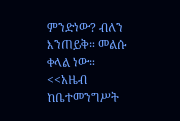ምንድነው? ብለን እንጠይቅ። መልሱ ቀላል ነው። <<አዜብ ከቤተመንግሥት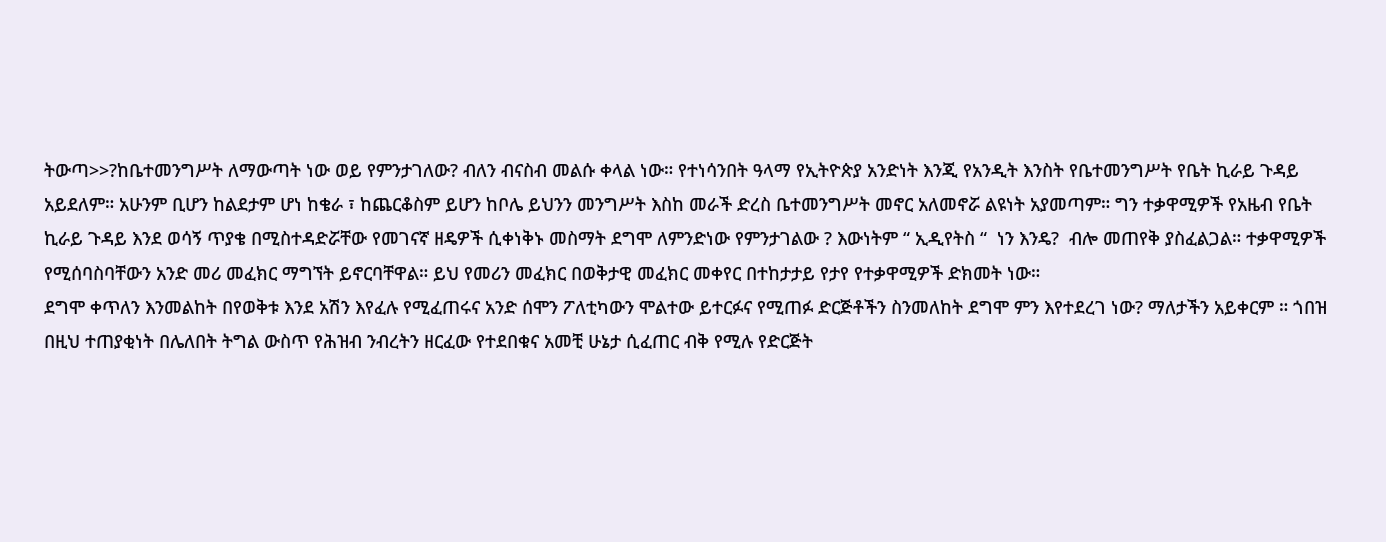ትውጣ>>?ከቤተመንግሥት ለማውጣት ነው ወይ የምንታገለው? ብለን ብናስብ መልሱ ቀላል ነው። የተነሳንበት ዓላማ የኢትዮጵያ አንድነት እንጂ የአንዲት እንስት የቤተመንግሥት የቤት ኪራይ ጉዳይ አይደለም። አሁንም ቢሆን ከልደታም ሆነ ከቄራ ፣ ከጨርቆስም ይሆን ከቦሌ ይህንን መንግሥት እስከ መራች ድረስ ቤተመንግሥት መኖር አለመኖሯ ልዩነት አያመጣም። ግን ተቃዋሚዎች የአዜብ የቤት ኪራይ ጉዳይ እንደ ወሳኝ ጥያቄ በሚስተዳድሯቸው የመገናኛ ዘዴዎች ሲቀነቅኑ መስማት ደግሞ ለምንድነው የምንታገልው ? እውነትም “ ኢዲየትስ “  ነን እንዴ?  ብሎ መጠየቅ ያስፈልጋል። ተቃዋሚዎች የሚሰባስባቸውን አንድ መሪ መፈክር ማግኘት ይኖርባቸዋል። ይህ የመሪን መፈክር በወቅታዊ መፈክር መቀየር በተከታታይ የታየ የተቃዋሚዎች ድክመት ነው።
ደግሞ ቀጥለን እንመልከት በየወቅቱ እንደ አሽን እየፈሉ የሚፈጠሩና አንድ ሰሞን ፖለቲካውን ሞልተው ይተርፉና የሚጠፉ ድርጅቶችን ስንመለከት ደግሞ ምን እየተደረገ ነው? ማለታችን አይቀርም ። ጎበዝ በዚህ ተጠያቂነት በሌለበት ትግል ውስጥ የሕዝብ ንብረትን ዘርፈው የተደበቁና አመቺ ሁኔታ ሲፈጠር ብቅ የሚሉ የድርጅት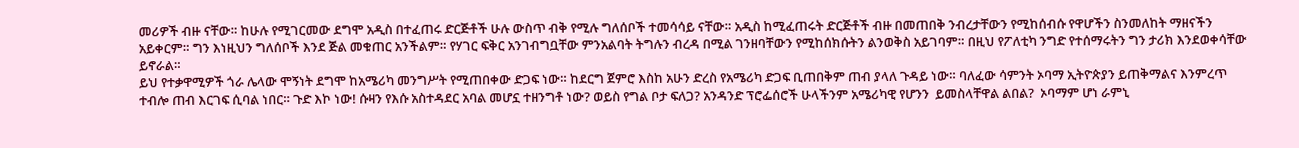መሪዎች ብዙ ናቸው። ከሁሉ የሚገርመው ደግሞ አዲስ በተፈጠሩ ድርጅቶች ሁሉ ውስጥ ብቅ የሚሉ ግለሰቦች ተመሳሳይ ናቸው። አዲስ ከሚፈጠሩት ድርጅቶች ብዙ በመጠበቅ ንብረታቸውን የሚከሰብሱ የዋሆችን ስንመለከት ማዘናችን አይቀርም። ግን እነዚህን ግለሰቦች እንደ ጅል መቁጠር አንችልም። የሃገር ፍቅር አንገብግቧቸው ምንአልባት ትግሉን ብረዳ በሚል ገንዘባቸውን የሚከሰክሱትን ልንወቅስ አይገባም። በዚህ የፖለቲካ ንግድ የተሰማሩትን ግን ታሪክ እንደወቀሳቸው ይኖራል።
ይህ የተቃዋሚዎች ጎራ ሌላው ሞኝነት ደግሞ ከአሜሪካ መንግሥት የሚጠበቀው ድጋፍ ነው። ከደርግ ጀምሮ እስከ አሁን ድረስ የአሜሪካ ድጋፍ ቢጠበቅም ጠብ ያላለ ጉዳይ ነው። ባለፈው ሳምንት ኦባማ ኢትዮጵያን ይጠቅማልና እንምረጥ ተብሎ ጠብ እርገፍ ሲባል ነበር። ጉድ እኮ ነው! ሱዛን የእሱ አስተዳደር አባል መሆኗ ተዘንግቶ ነው? ወይስ የግል ቦታ ፍለጋ? አንዳንድ ፕሮፌሰሮች ሁላችንም አሜሪካዊ የሆንን  ይመስላቸዋል ልበል?  ኦባማም ሆነ ራምኒ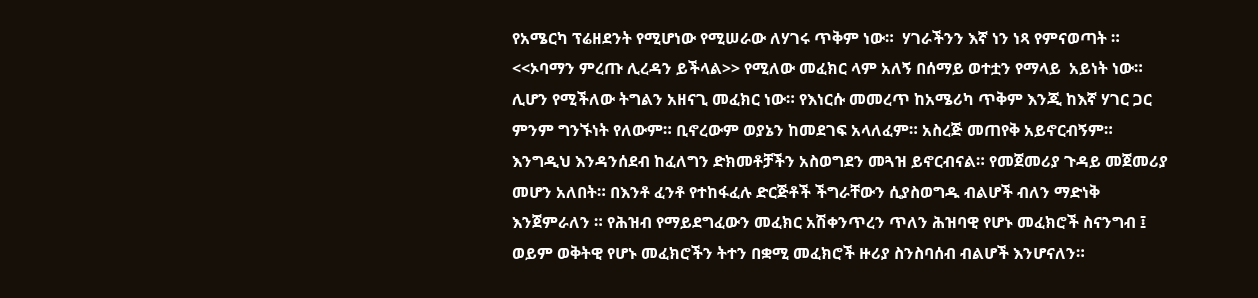የአሜርካ ፕሬዘደንት የሚሆነው የሚሠራው ለሃገሩ ጥቅም ነው።  ሃገራችንን እኛ ነን ነጻ የምናወጣት ። <<ኦባማን ምረጡ ሊረዳን ይችላል>> የሚለው መፈክር ላም አለኝ በሰማይ ወተቷን የማላይ  አይነት ነው። ሊሆን የሚችለው ትግልን አዘናጊ መፈክር ነው። የእነርሱ መመረጥ ከአሜሪካ ጥቅም እንጂ ከእኛ ሃገር ጋር ምንም ግንኙነት የለውም። ቢኖረውም ወያኔን ከመደገፍ አላለፈም። አስረጅ መጠየቅ አይኖርብኝም።
እንግዲህ እንዳንሰደብ ከፈለግን ድክመቶቻችን አስወግደን መጓዝ ይኖርብናል። የመጀመሪያ ጉዳይ መጀመሪያ መሆን አለበት። በእንቶ ፈንቶ የተከፋፈሉ ድርጅቶች ችግራቸውን ሲያስወግዱ ብልሆች ብለን ማድነቅ እንጀምራለን ። የሕዝብ የማይደግፈውን መፈክር አሽቀንጥረን ጥለን ሕዝባዊ የሆኑ መፈክሮች ስናንግብ ፤ ወይም ወቅትዊ የሆኑ መፈክሮችን ትተን በቋሚ መፈክሮች ዙሪያ ስንስባሰብ ብልሆች እንሆናለን።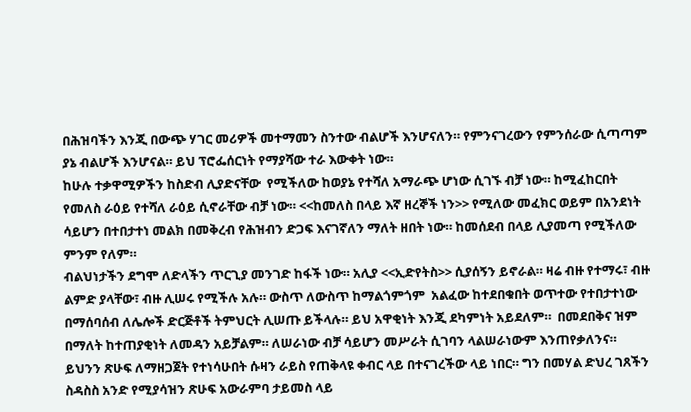በሕዝባችን እንጂ በውጭ ሃገር መሪዎች መተማመን ስንተው ብልሆች እንሆናለን። የምንናገረውን የምንሰራው ሲጣጣም ያኔ ብልሆች እንሆናል። ይህ ፕሮፌሰርነት የማያሻው ተራ እውቀት ነው።
ከሁሉ ተቃዋሚዎችን ከስድብ ሊያድናቸው  የሚችለው ከወያኔ የተሻለ አማራጭ ሆነው ሲገኙ ብቻ ነው። ከሚፈከርበት የመለስ ራዕይ የተሻለ ራዕይ ሲኖራቸው ብቻ ነው። <<ከመለስ በላይ እኛ ዘረኞች ነን>> የሚለው መፈክር ወይም በአንደነት ሳይሆን በተበታተነ መልክ በመቅረብ የሕዝብን ድጋፍ እናገኛለን ማለት ዘበት ነው። ከመሰደብ በላይ ሊያመጣ የሚችለው ምንም የለም።
ብልህነታችን ደግሞ ለድላችን ጥርጊያ መንገድ ከፋች ነው። አሊያ <<ኢድየትስ>> ሲያሰኝን ይኖራል። ዛሬ ብዙ የተማሩ፣ ብዙ ልምድ ያላቸው፣ ብዙ ሊሠሩ የሚችሉ አሉ። ውስጥ ለውስጥ ከማልጎምጎም  አልፈው ከተደበቁበት ወጥተው የተበታተነው በማሰባሰብ ለሌሎች ድርጅቶች ትምህርት ሊሠጡ ይችላሉ። ይህ አዋቂነት እንጂ ደካምነት አይደለም።  በመደበቅና ዝም በማለት ከተጠያቂነት ለመዳን አይቻልም። ለሠራነው ብቻ ሳይሆን መሥራት ሲገባን ላልሠራነውም እንጠየቃለንና።
ይህንን ጽሁፍ ለማዘጋጀት የተነሳሁበት ሱዛን ራይስ የጠቅላዩ ቀብር ላይ በተናገረችው ላይ ነበር። ግን በመሃል ድህረ ገጸችን ስዳስስ አንድ የሚያሳዝን ጽሁፍ አውራምባ ታይመስ ላይ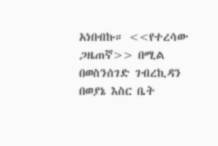አነበብኩ። <<የተረሳው ጋዜጠኛ>> በሚል በወስንሰገድ ገብረኪዳን በወያኔ እስር ቤት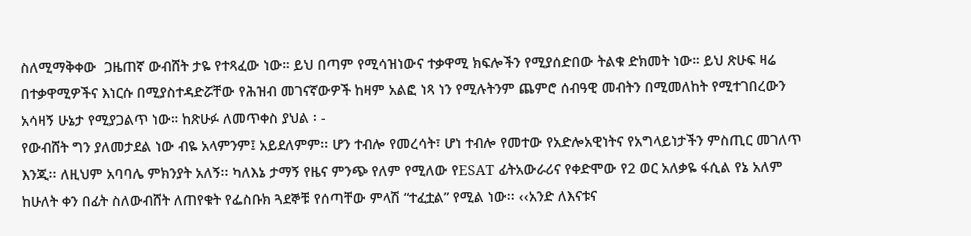ስለሚማቅቀው  ጋዜጠኛ ውብሸት ታዬ የተጻፈው ነው። ይህ በጣም የሚሳዝነውና ተቃዋሚ ክፍሎችን የሚያሰድበው ትልቁ ድክመት ነው። ይህ ጽሁፍ ዛሬ በተቃዋሚዎችና እነርሱ በሚያስተዳድሯቸው የሕዝብ መገናኛውዎች ከዛም አልፎ ነጻ ነን የሚሉትንም ጨምሮ ሰብዓዊ መብትን በሚመለከት የሚተገበረውን አሳዛኝ ሁኔታ የሚያጋልጥ ነው። ከጽሁፉ ለመጥቀስ ያህል ፡ -
የውብሸት ግን ያለመታደል ነው ብዬ አላምንም፤ አይደለምም፡፡ ሆን ተብሎ የመረሳት፣ ሆነ ተብሎ የመተው የአድሎአዊነትና የአግላይነታችን ምስጢር መገለጥ እንጂ፡፡ ለዚህም አባባሌ ምክንያት አለኝ፡፡ ካለእኔ ታማኝ የዜና ምንጭ የለም የሚለው የESAT ፊትአውራሪና የቀድሞው የ2 ወር አለቃዬ ፋሲል የኔ አለም ከሁለት ቀን በፊት ስለውብሸት ለጠየቁት የፌስቡክ ጓደኞቹ የሰጣቸው ምላሽ “ተፈቷል” የሚል ነው፡፡ ‹‹አንድ ለእናቱና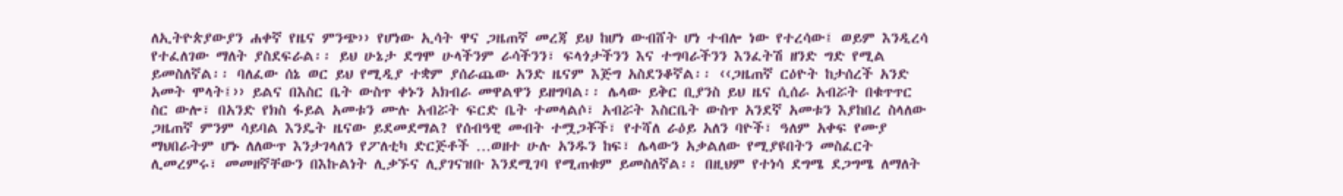ለኢትዮጵያውያን ሐቀኛ የዜና ምንጭ›› የሆነው ኢሳት ዋና ጋዜጠኛ መረጃ ይህ ከሆነ ውብሸት ሆነ ተብሎ ነው የተረሳው፤ ወይም እንዲረሳ የተፈለገው ማለት ያስደፍራል፡፡ ይህ ሁኔታ ደግሞ ሁላችንም ራሳችንን፣ ፍላጎታችንን እና ተግባራችንን እንፈትሽ ዘንድ ግድ የሚል ይመስለኛል፡፡ ባለፈው ሰኔ ወር ይህ የሚዲያ ተቋም ያሰራጨው አንድ ዜናም እጅግ አስደንቆኛል፡፡ ‹‹ጋዜጠኛ ርዕዮት ከታሰረች አንድ አመት ሞላት፤›› ይልና በእስር ቤት ውስጥ ቀኑን አክብራ መዋልዋን ይዘግባል፡፡ ሌላው ይቅር ቢያንስ ይህ ዜና ሲሰራ አብሯት በቁጥጥር ስር ውሎ፣ በአንድ የክስ ፋይል አመቱን ሙሉ አብሯት ፍርድ ቤት ተመላልሶ፣ አብሯት እስርቤት ውስጥ አንደኛ አመቱን እያከበረ ስላለው ጋዜጠኛ ምንም ሳይባል እንዴት ዜናው ይደመደማል? የሰብዓዊ መብት ተሟጋቾች፣ የተሻለ ራዕይ አለን ባዮች፣ ዓለም አቀፍ የሙያ ማህበራትም ሆኑ ለለውጥ እንታገላለን የፖለቲካ ድርጅቶች …ወዘተ ሁሉ አንዱን ከፍ፣ ሌላውን አቃልለው የሚያዩበትን መስፈርት ሊመረምሩ፣ መመዘኛቸውን በእኩልነት ሊቃኙና ሊያገናዝቡ እንደሚገባ የሚጠቁም ይመስለኛል፡፡ በዚህም የተነሳ ደግሜ ደጋግሜ ለማለት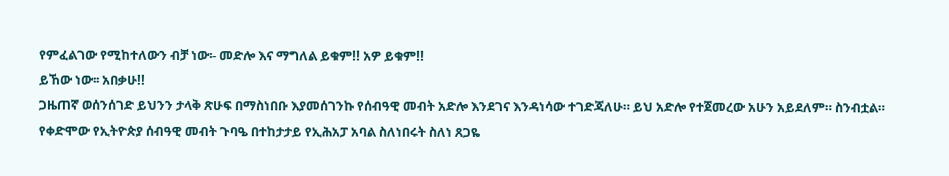የምፈልገው የሚከተለውን ብቻ ነው፡- መድሎ እና ማግለል ይቁም!! አዎ ይቁም!!
ይኸው ነው፡፡ አበቃሁ!!
ጋዜጠኛ ወሰንሰገድ ይህንን ታላቅ ጽሁፍ በማስነበቡ እያመሰገንኩ የሰብዓዊ መብት አድሎ እንደገና እንዳነሳው ተገድጃለሁ። ይህ አድሎ የተጀመረው አሁን አይደለም። ስንብቷል። የቀድሞው የኢትዮጵያ ሰብዓዊ መብት ጉባዔ በተከታታይ የኢሕአፓ አባል ስለነበሩት ስለነ ጸጋዬ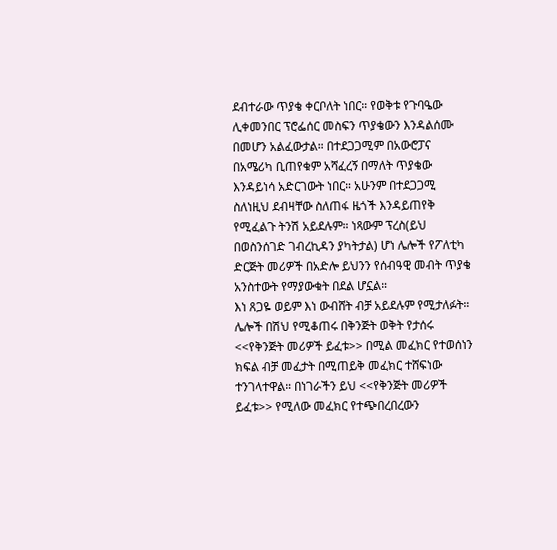ደብተራው ጥያቄ ቀርቦለት ነበር። የወቅቱ የጉባዔው ሊቀመንበር ፕሮፌሰር መስፍን ጥያቄውን እንዳልሰሙ በመሆን አልፈውታል። በተደጋጋሚም በአውሮፓና በአሜሪካ ቢጠየቁም አሻፈረኝ በማለት ጥያቄው እንዳይነሳ አድርገውት ነበር። አሁንም በተደጋጋሚ ስለነዚህ ደብዛቸው ስለጠፋ ዜጎች እንዳይጠየቅ የሚፈልጉ ትንሽ አይደሉም። ነጻውም ፕረስ(ይህ በወስንሰገድ ገብረኪዳን ያካትታል) ሆነ ሌሎች የፖለቲካ ድርጅት መሪዎች በአድሎ ይህንን የሰብዓዊ መብት ጥያቄ አንስተውት የማያውቁት በደል ሆኗል።
እነ ጸጋዬ ወይም እነ ውብሸት ብቻ አይደሉም የሚታለፉት። ሌሎች በሽህ የሚቆጠሩ በቅንጅት ወቅት የታሰሩ <<የቅንጅት መሪዎች ይፈቱ>> በሚል መፈክር የተወሰነን ክፍል ብቻ መፈታት በሚጠይቅ መፈክር ተሸፍነው ተንገላተዋል። በነገራችን ይህ <<የቅንጅት መሪዎች ይፈቱ>> የሚለው መፈክር የተጭበረበረውን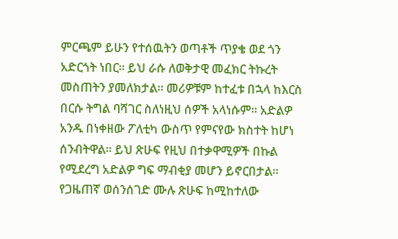ምርጫም ይሁን የተሰዉትን ወጣቶች ጥያቄ ወደ ጎን አድርጎት ነበር። ይህ ራሱ ለወቅታዊ መፈክር ትኩረት መስጠትን ያመለክታል። መሪዎቹም ከተፈቱ በኋላ ከእርስ በርሱ ትግል ባሻገር ስለነዚህ ሰዎች አላነሱም። አድልዎ አንዱ በነቀዘው ፖለቲካ ውስጥ የምናየው ክስተት ከሆነ ሰንብትዋል። ይህ ጽሁፍ የዚህ በተቃዋሚዎች በኩል የሚደረግ አድልዎ ግፍ ማብቂያ መሆን ይኖርበታል።
የጋዜጠኛ ወሰንሰገድ ሙሉ ጽሁፍ ከሚከተለው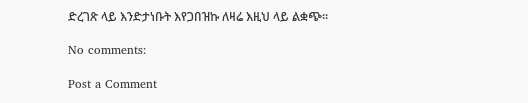ድረገጽ ላይ እንድታነቡት እየጋበዝኩ ለዛሬ እዚህ ላይ ልቋጭ።

No comments:

Post a Comment